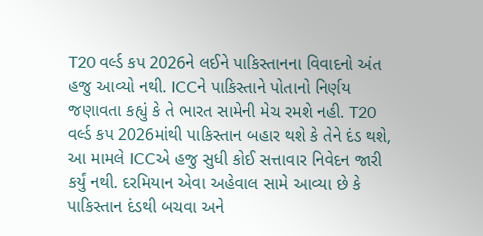T20 વર્લ્ડ કપ 2026ને લઈને પાકિસ્તાનના વિવાદનો અંત હજુ આવ્યો નથી. ICCને પાકિસ્તાને પોતાનો નિર્ણય જણાવતા કહ્યું કે તે ભારત સામેની મેચ રમશે નહી. T20 વર્લ્ડ કપ 2026માંથી પાકિસ્તાન બહાર થશે કે તેને દંડ થશે, આ મામલે ICCએ હજુ સુધી કોઈ સત્તાવાર નિવેદન જારી કર્યું નથી. દરમિયાન એવા અહેવાલ સામે આવ્યા છે કે પાકિસ્તાન દંડથી બચવા અને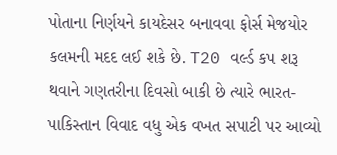પોતાના નિર્ણયને કાયદેસર બનાવવા ફોર્સ મેજયોર કલમની મદદ લઈ શકે છે. T20 વર્લ્ડ કપ શરૂ થવાને ગણતરીના દિવસો બાકી છે ત્યારે ભારત-પાકિસ્તાન વિવાદ વધુ એક વખત સપાટી પર આવ્યો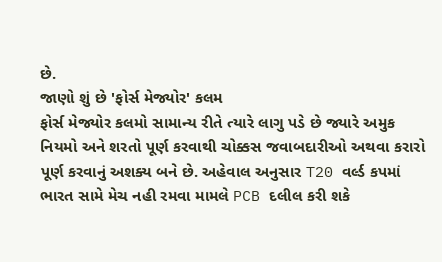છે.
જાણો શું છે 'ફોર્સ મેજ્યોર' કલમ
ફોર્સ મેજ્યોર કલમો સામાન્ય રીતે ત્યારે લાગુ પડે છે જ્યારે અમુક નિયમો અને શરતો પૂર્ણ કરવાથી ચોક્કસ જવાબદારીઓ અથવા કરારો પૂર્ણ કરવાનું અશક્ય બને છે. અહેવાલ અનુસાર T20 વર્લ્ડ કપમાં ભારત સામે મેચ નહી રમવા મામલે PCB દલીલ કરી શકે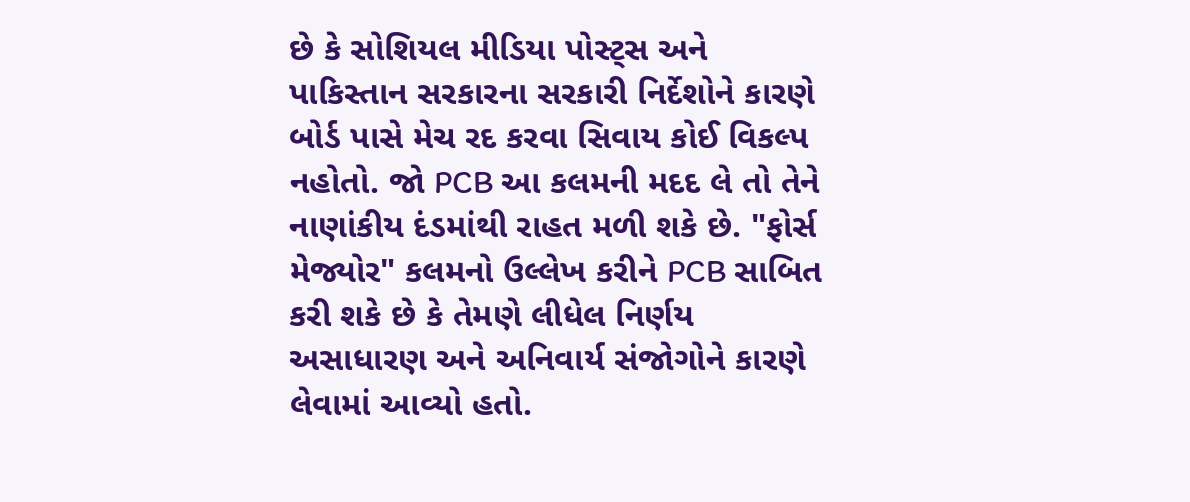છે કે સોશિયલ મીડિયા પોસ્ટ્સ અને પાકિસ્તાન સરકારના સરકારી નિર્દેશોને કારણે બોર્ડ પાસે મેચ રદ કરવા સિવાય કોઈ વિકલ્પ નહોતો. જો PCB આ કલમની મદદ લે તો તેને નાણાંકીય દંડમાંથી રાહત મળી શકે છે. "ફોર્સ મેજ્યોર" કલમનો ઉલ્લેખ કરીને PCB સાબિત કરી શકે છે કે તેમણે લીધેલ નિર્ણય અસાધારણ અને અનિવાર્ય સંજોગોને કારણે લેવામાં આવ્યો હતો.